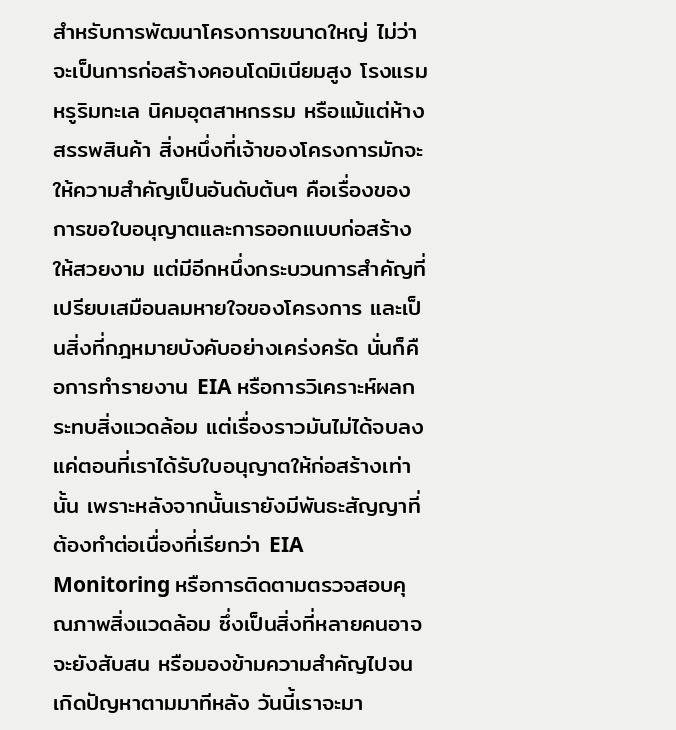สำหรับการพัฒนาโครงการขนาดใหญ่ ไม่ว่าจะเป็นการก่อสร้างคอนโดมิเนียมสูง โรงแรมหรูริมทะเล นิคมอุตสาหกรรม หรือแม้แต่ห้างสรรพสินค้า สิ่งหนึ่งที่เจ้าของโครงการมักจะให้ความสำคัญเป็นอันดับต้นๆ คือเรื่องของการขอใบอนุญาตและการออกแบบก่อสร้างให้สวยงาม แต่มีอีกหนึ่งกระบวนการสำคัญที่เปรียบเสมือนลมหายใจของโครงการ และเป็นสิ่งที่กฎหมายบังคับอย่างเคร่งครัด นั่นก็คือการทำรายงาน EIA หรือการวิเคราะห์ผลกระทบสิ่งแวดล้อม แต่เรื่องราวมันไม่ได้จบลงแค่ตอนที่เราได้รับใบอนุญาตให้ก่อสร้างเท่านั้น เพราะหลังจากนั้นเรายังมีพันธะสัญญาที่ต้องทำต่อเนื่องที่เรียกว่า EIA Monitoring หรือการติดตามตรวจสอบคุณภาพสิ่งแวดล้อม ซึ่งเป็นสิ่งที่หลายคนอาจจะยังสับสน หรือมองข้ามความสำคัญไปจนเกิดปัญหาตามมาทีหลัง วันนี้เราจะมา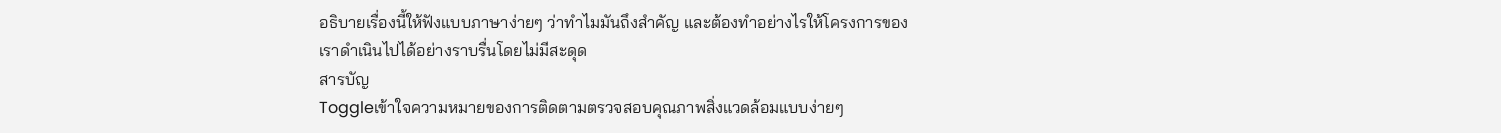อธิบายเรื่องนี้ให้ฟังแบบภาษาง่ายๆ ว่าทำไมมันถึงสำคัญ และต้องทำอย่างไรให้โครงการของเราดำเนินไปได้อย่างราบรื่นโดยไม่มีสะดุด
สารบัญ
Toggleเข้าใจความหมายของการติดตามตรวจสอบคุณภาพสิ่งแวดล้อมแบบง่ายๆ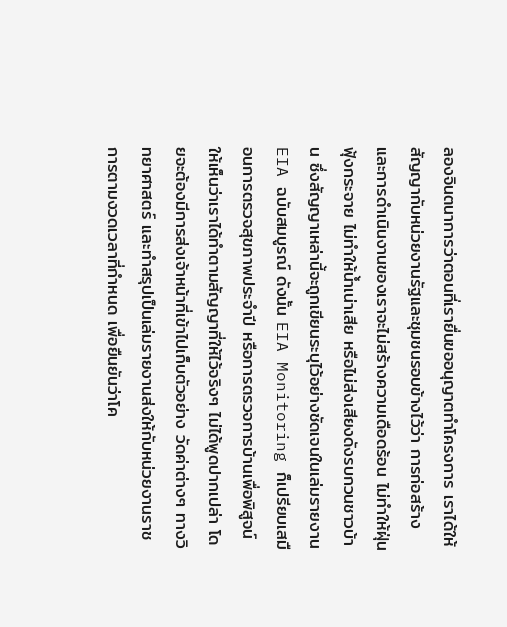ลองจินตนาการว่าตอนที่เรายื่นขออนุญาตทำโครงการ เราได้ให้สัญญากับหน่วยงานรัฐและชุมชนรอบข้างไว้ว่า การก่อสร้างและการดำเนินงานของเราจะไม่สร้างความเดือดร้อน ไม่ทำให้ฝุ่นฟุ้งกระจาย ไม่ทำให้น้ำเน่าเสีย หรือไม่ส่งเสียงดังรบกวนชาวบ้าน ซึ่งสัญญาเหล่านี้จะถูกเขียนระบุไว้อย่างชัดเจนในเล่มรายงาน EIA ฉบับสมบูรณ์ ดังนั้น EIA Monitoring ก็เปรียบเสมือนการตรวจสุขภาพประจำปี หรือการตรวจการบ้านเพื่อพิสูจน์ให้เห็นว่าเราได้ทำตามสัญญาที่ให้ไว้จริงๆ ไม่ได้พูดปากเปล่า โดยจะต้องมีการส่งเจ้าหน้าที่เข้าไปเก็บตัวอย่าง วัดค่าต่างๆ ทางวิทยาศาสตร์ และทำสรุปเป็นเล่มรายงานส่งให้กับหน่วยงานราชการตามงวดเวลาที่กำหนด เพื่อยืนยันว่าโค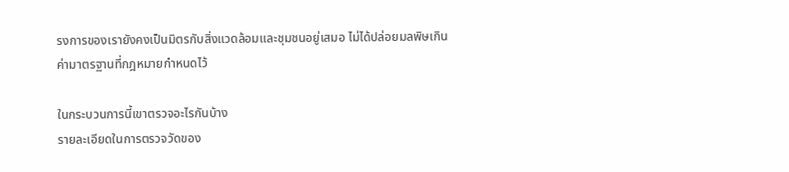รงการของเรายังคงเป็นมิตรกับสิ่งแวดล้อมและชุมชนอยู่เสมอ ไม่ได้ปล่อยมลพิษเกินค่ามาตรฐานที่กฎหมายกำหนดไว้

ในกระบวนการนี้เขาตรวจอะไรกันบ้าง
รายละเอียดในการตรวจวัดของ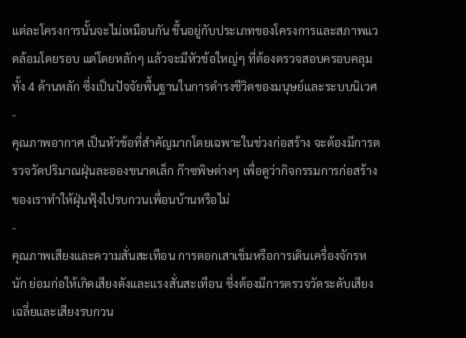แต่ละโครงการนั้นจะไม่เหมือนกัน ขึ้นอยู่กับประเภทของโครงการและสภาพแวดล้อมโดยรอบ แต่โดยหลักๆ แล้วจะมีหัวข้อใหญ่ๆ ที่ต้องตรวจสอบครอบคลุมทั้ง 4 ด้านหลัก ซึ่งเป็นปัจจัยพื้นฐานในการดำรงชีวิตของมนุษย์และระบบนิเวศ
-
คุณภาพอากาศ เป็นหัวข้อที่สำคัญมากโดยเฉพาะในช่วงก่อสร้าง จะต้องมีการตรวจวัดปริมาณฝุ่นละอองขนาดเล็ก ก๊าซพิษต่างๆ เพื่อดูว่ากิจกรรมการก่อสร้างของเราทำให้ฝุ่นฟุ้งไปรบกวนเพื่อนบ้านหรือไม่
-
คุณภาพเสียงและความสั่นสะเทือน การตอกเสาเข็มหรือการเดินเครื่องจักรหนัก ย่อมก่อให้เกิดเสียงดังและแรงสั่นสะเทือน ซึ่งต้องมีการตรวจวัดระดับเสียงเฉลี่ยและเสียงรบกวน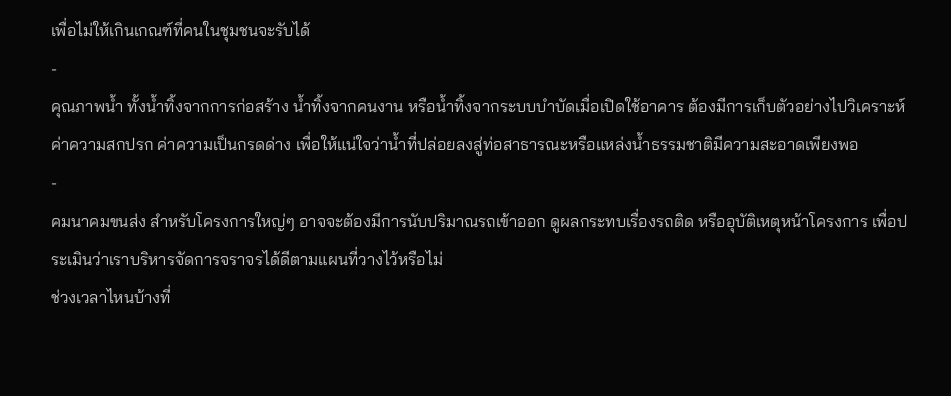เพื่อไม่ให้เกินเกณฑ์ที่คนในชุมชนจะรับได้
-
คุณภาพน้ำ ทั้งน้ำทิ้งจากการก่อสร้าง น้ำทิ้งจากคนงาน หรือน้ำทิ้งจากระบบบำบัดเมื่อเปิดใช้อาคาร ต้องมีการเก็บตัวอย่างไปวิเคราะห์ค่าความสกปรก ค่าความเป็นกรดด่าง เพื่อให้แน่ใจว่าน้ำที่ปล่อยลงสู่ท่อสาธารณะหรือแหล่งน้ำธรรมชาติมีความสะอาดเพียงพอ
-
คมนาคมขนส่ง สำหรับโครงการใหญ่ๆ อาจจะต้องมีการนับปริมาณรถเข้าออก ดูผลกระทบเรื่องรถติด หรืออุบัติเหตุหน้าโครงการ เพื่อประเมินว่าเราบริหารจัดการจราจรได้ดีตามแผนที่วางไว้หรือไม่
ช่วงเวลาไหนบ้างที่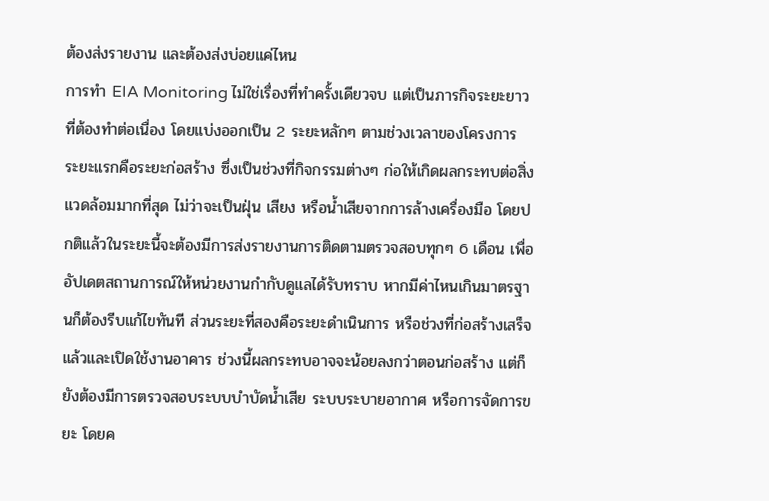ต้องส่งรายงาน และต้องส่งบ่อยแค่ไหน
การทำ EIA Monitoring ไม่ใช่เรื่องที่ทำครั้งเดียวจบ แต่เป็นภารกิจระยะยาวที่ต้องทำต่อเนื่อง โดยแบ่งออกเป็น 2 ระยะหลักๆ ตามช่วงเวลาของโครงการ ระยะแรกคือระยะก่อสร้าง ซึ่งเป็นช่วงที่กิจกรรมต่างๆ ก่อให้เกิดผลกระทบต่อสิ่งแวดล้อมมากที่สุด ไม่ว่าจะเป็นฝุ่น เสียง หรือน้ำเสียจากการล้างเครื่องมือ โดยปกติแล้วในระยะนี้จะต้องมีการส่งรายงานการติดตามตรวจสอบทุกๆ 6 เดือน เพื่ออัปเดตสถานการณ์ให้หน่วยงานกำกับดูแลได้รับทราบ หากมีค่าไหนเกินมาตรฐานก็ต้องรีบแก้ไขทันที ส่วนระยะที่สองคือระยะดำเนินการ หรือช่วงที่ก่อสร้างเสร็จแล้วและเปิดใช้งานอาคาร ช่วงนี้ผลกระทบอาจจะน้อยลงกว่าตอนก่อสร้าง แต่ก็ยังต้องมีการตรวจสอบระบบบำบัดน้ำเสีย ระบบระบายอากาศ หรือการจัดการขยะ โดยค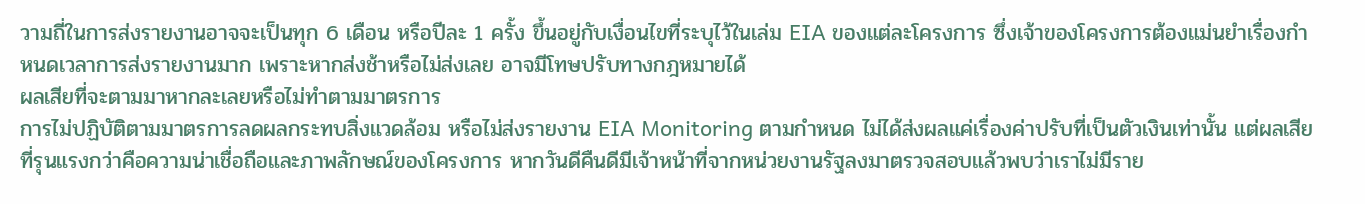วามถี่ในการส่งรายงานอาจจะเป็นทุก 6 เดือน หรือปีละ 1 ครั้ง ขึ้นอยู่กับเงื่อนไขที่ระบุไว้ในเล่ม EIA ของแต่ละโครงการ ซึ่งเจ้าของโครงการต้องแม่นยำเรื่องกำหนดเวลาการส่งรายงานมาก เพราะหากส่งช้าหรือไม่ส่งเลย อาจมีโทษปรับทางกฎหมายได้
ผลเสียที่จะตามมาหากละเลยหรือไม่ทำตามมาตรการ
การไม่ปฏิบัติตามมาตรการลดผลกระทบสิ่งแวดล้อม หรือไม่ส่งรายงาน EIA Monitoring ตามกำหนด ไม่ได้ส่งผลแค่เรื่องค่าปรับที่เป็นตัวเงินเท่านั้น แต่ผลเสียที่รุนแรงกว่าคือความน่าเชื่อถือและภาพลักษณ์ของโครงการ หากวันดีคืนดีมีเจ้าหน้าที่จากหน่วยงานรัฐลงมาตรวจสอบแล้วพบว่าเราไม่มีราย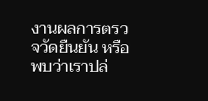งานผลการตรวจวัดยืนยัน หรือพบว่าเราปล่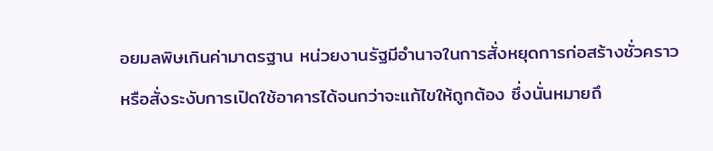อยมลพิษเกินค่ามาตรฐาน หน่วยงานรัฐมีอำนาจในการสั่งหยุดการก่อสร้างชั่วคราว หรือสั่งระงับการเปิดใช้อาคารได้จนกว่าจะแก้ไขให้ถูกต้อง ซึ่งนั่นหมายถึ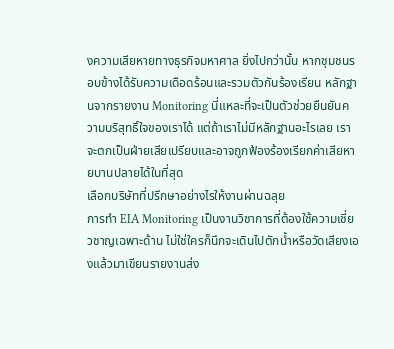งความเสียหายทางธุรกิจมหาศาล ยิ่งไปกว่านั้น หากชุมชนรอบข้างได้รับความเดือดร้อนและรวมตัวกันร้องเรียน หลักฐานจากรายงาน Monitoring นี่แหละที่จะเป็นตัวช่วยยืนยันความบริสุทธิ์ใจของเราได้ แต่ถ้าเราไม่มีหลักฐานอะไรเลย เราจะตกเป็นฝ่ายเสียเปรียบและอาจถูกฟ้องร้องเรียกค่าเสียหายบานปลายได้ในที่สุด
เลือกบริษัทที่ปรึกษาอย่างไรให้งานผ่านฉลุย
การทำ EIA Monitoring เป็นงานวิชาการที่ต้องใช้ความเชี่ยวชาญเฉพาะด้าน ไม่ใช่ใครก็นึกจะเดินไปตักน้ำหรือวัดเสียงเองแล้วมาเขียนรายงานส่ง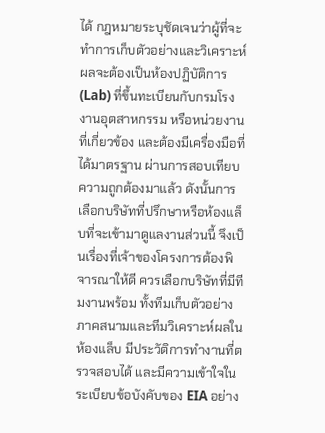ได้ กฎหมายระบุชัดเจนว่าผู้ที่จะทำการเก็บตัวอย่างและวิเคราะห์ผลจะต้องเป็นห้องปฏิบัติการ (Lab) ที่ขึ้นทะเบียนกับกรมโรงงานอุตสาหกรรม หรือหน่วยงานที่เกี่ยวข้อง และต้องมีเครื่องมือที่ได้มาตรฐาน ผ่านการสอบเทียบความถูกต้องมาแล้ว ดังนั้นการเลือกบริษัทที่ปรึกษาหรือห้องแล็บที่จะเข้ามาดูแลงานส่วนนี้ จึงเป็นเรื่องที่เจ้าของโครงการต้องพิจารณาให้ดี ควรเลือกบริษัทที่มีทีมงานพร้อม ทั้งทีมเก็บตัวอย่างภาคสนามและทีมวิเคราะห์ผลในห้องแล็บ มีประวัติการทำงานที่ตรวจสอบได้ และมีความเข้าใจในระเบียบข้อบังคับของ EIA อย่าง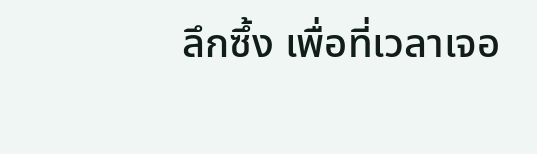ลึกซึ้ง เพื่อที่เวลาเจอ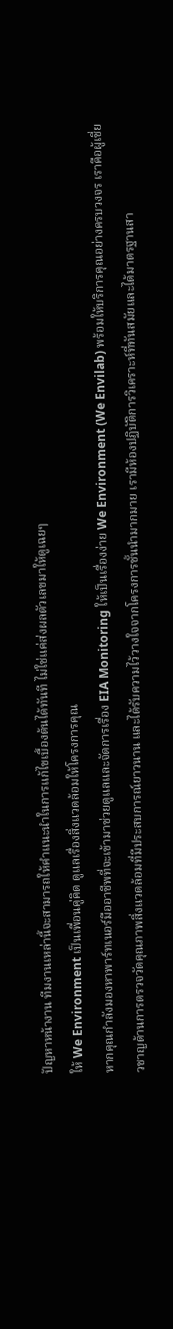ปัญหาหน้างาน ทีมงานเหล่านี้จะสามารถให้คำแนะนำในการแก้ไขเบื้องต้นได้ทันที ไม่ใช่แค่ส่งผลตัวเลขมาให้ดูเฉยๆ
ให้ We Environment เป็นเพื่อนคู่คิด ดูแลเรื่องสิ่งแวดล้อมให้โครงการคุณ
หากคุณกำลังมองหาพาร์ทเนอร์มืออาชีพที่จะเข้ามาช่วยดูแลและจัดการเรื่อง EIA Monitoring ให้เป็นเรื่องง่าย We Environment (We Envilab) พร้อมให้บริการคุณอย่างครบวงจร เราคือผู้เชี่ยวชาญด้านการตรวจวัดคุณภาพสิ่งแวดล้อมที่มีประสบการณ์ยาวนาน และได้รับความไว้วางใจจากโครงการชั้นนำมากมาย เรามีห้องปฏิบัติการวิเคราะห์ที่ทันสมัยและได้มาตรฐานสา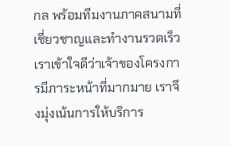กล พร้อมทีมงานภาคสนามที่เชี่ยวชาญและทำงานรวดเร็ว เราเข้าใจดีว่าเจ้าของโครงการมีภาระหน้าที่มากมาย เราจึงมุ่งเน้นการให้บริการ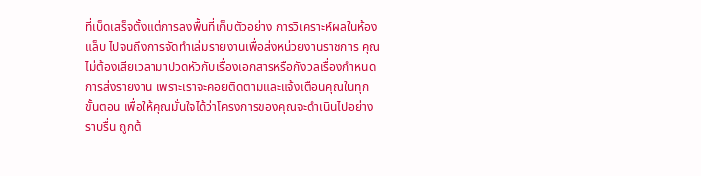ที่เบ็ดเสร็จตั้งแต่การลงพื้นที่เก็บตัวอย่าง การวิเคราะห์ผลในห้องแล็บ ไปจนถึงการจัดทำเล่มรายงานเพื่อส่งหน่วยงานราชการ คุณไม่ต้องเสียเวลามาปวดหัวกับเรื่องเอกสารหรือกังวลเรื่องกำหนดการส่งรายงาน เพราะเราจะคอยติดตามและแจ้งเตือนคุณในทุกขั้นตอน เพื่อให้คุณมั่นใจได้ว่าโครงการของคุณจะดำเนินไปอย่างราบรื่น ถูกต้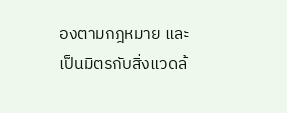องตามกฎหมาย และเป็นมิตรกับสิ่งแวดล้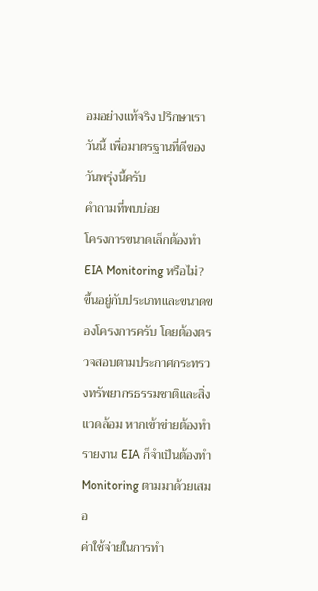อมอย่างแท้จริง ปรึกษาเราวันนี้ เพื่อมาตรฐานที่ดีของวันพรุ่งนี้ครับ
คำถามที่พบบ่อย
โครงการขนาดเล็กต้องทำ EIA Monitoring หรือไม่?
ขึ้นอยู่กับประเภทและขนาดของโครงการครับ โดยต้องตรวจสอบตามประกาศกระทรวงทรัพยากรธรรมชาติและสิ่งแวดล้อม หากเข้าข่ายต้องทำรายงาน EIA ก็จำเป็นต้องทำ Monitoring ตามมาด้วยเสมอ
ค่าใช้จ่ายในการทำ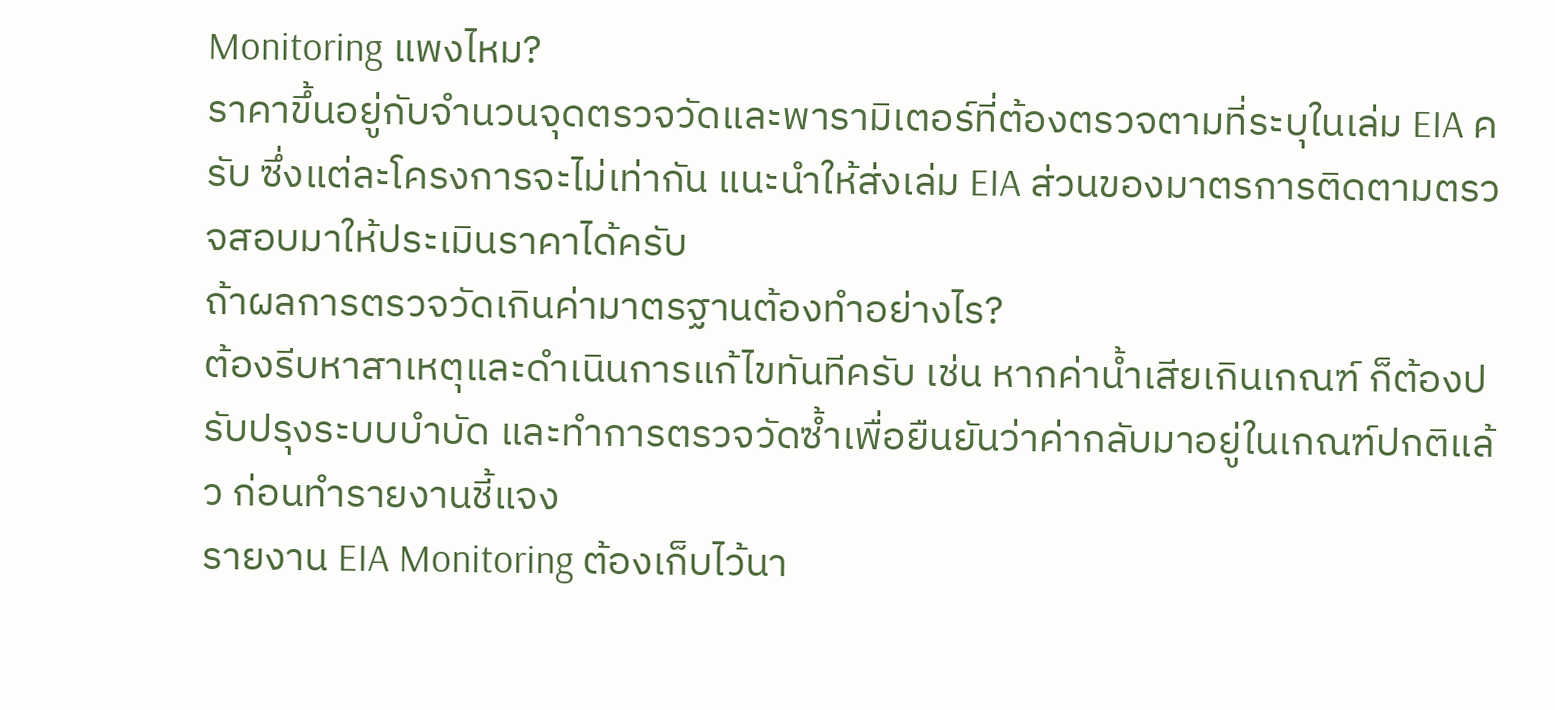Monitoring แพงไหม?
ราคาขึ้นอยู่กับจำนวนจุดตรวจวัดและพารามิเตอร์ที่ต้องตรวจตามที่ระบุในเล่ม EIA ครับ ซึ่งแต่ละโครงการจะไม่เท่ากัน แนะนำให้ส่งเล่ม EIA ส่วนของมาตรการติดตามตรวจสอบมาให้ประเมินราคาได้ครับ
ถ้าผลการตรวจวัดเกินค่ามาตรฐานต้องทำอย่างไร?
ต้องรีบหาสาเหตุและดำเนินการแก้ไขทันทีครับ เช่น หากค่าน้ำเสียเกินเกณฑ์ ก็ต้องปรับปรุงระบบบำบัด และทำการตรวจวัดซ้ำเพื่อยืนยันว่าค่ากลับมาอยู่ในเกณฑ์ปกติแล้ว ก่อนทำรายงานชี้แจง
รายงาน EIA Monitoring ต้องเก็บไว้นา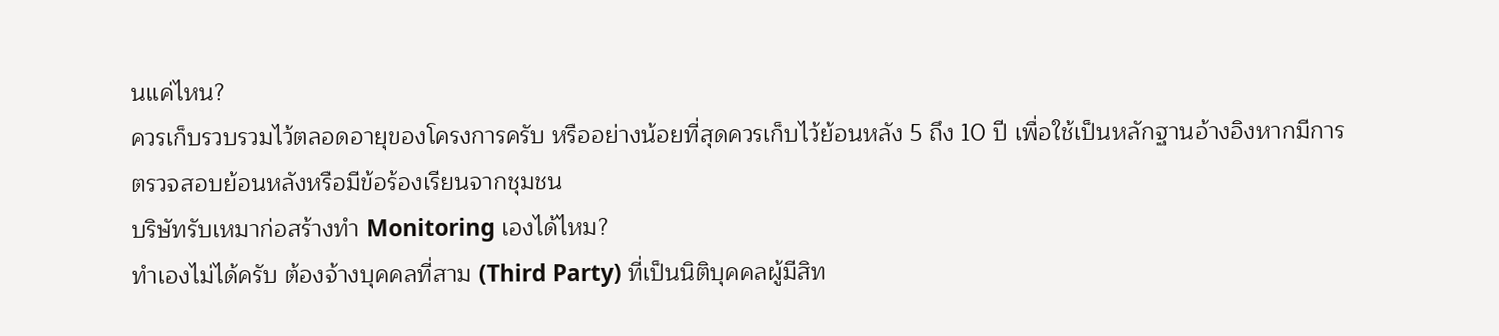นแค่ไหน?
ควรเก็บรวบรวมไว้ตลอดอายุของโครงการครับ หรืออย่างน้อยที่สุดควรเก็บไว้ย้อนหลัง 5 ถึง 10 ปี เพื่อใช้เป็นหลักฐานอ้างอิงหากมีการตรวจสอบย้อนหลังหรือมีข้อร้องเรียนจากชุมชน
บริษัทรับเหมาก่อสร้างทำ Monitoring เองได้ไหม?
ทำเองไม่ได้ครับ ต้องจ้างบุคคลที่สาม (Third Party) ที่เป็นนิติบุคคลผู้มีสิท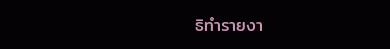ธิทำรายงา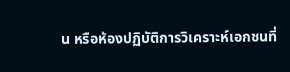น หรือห้องปฏิบัติการวิเคราะห์เอกชนที่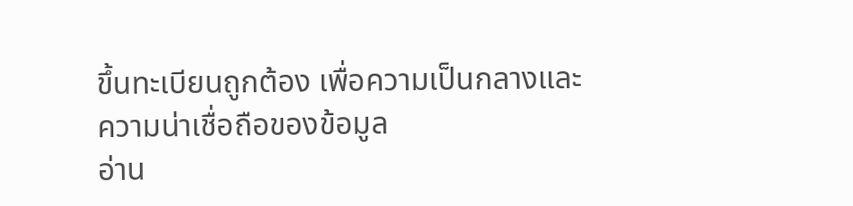ขึ้นทะเบียนถูกต้อง เพื่อความเป็นกลางและความน่าเชื่อถือของข้อมูล
อ่าน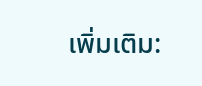เพิ่มเติม: